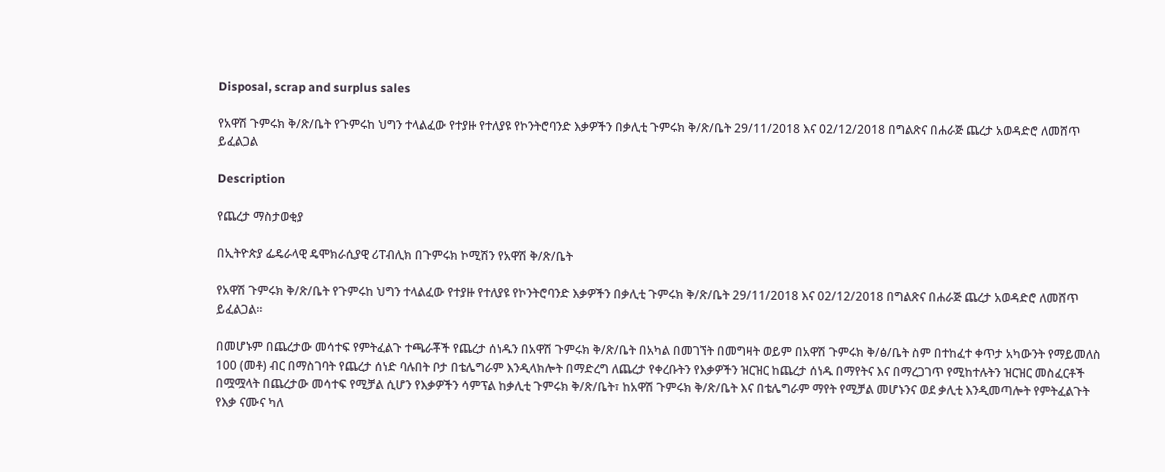Disposal, scrap and surplus sales

የአዋሽ ጉምሩክ ቅ/ጽ/ቤት የጉምሩከ ህግን ተላልፈው የተያዙ የተለያዩ የኮንትሮባንድ እቃዎችን በቃሊቲ ጉምሩክ ቅ/ጽ/ቤት 29/11/2018 እና 02/12/2018 በግልጽና በሐራጅ ጨረታ አወዳድሮ ለመሸጥ ይፈልጋል

Description

የጨረታ ማስታወቂያ

በኢትዮጵያ ፌዴራላዊ ዴሞክራሲያዊ ሪፐብሊክ በጉምሩክ ኮሚሽን የአዋሽ ቅ/ጽ/ቤት

የአዋሽ ጉምሩክ ቅ/ጽ/ቤት የጉምሩከ ህግን ተላልፈው የተያዙ የተለያዩ የኮንትሮባንድ እቃዎችን በቃሊቲ ጉምሩክ ቅ/ጽ/ቤት 29/11/2018 እና 02/12/2018 በግልጽና በሐራጅ ጨረታ አወዳድሮ ለመሸጥ ይፈልጋል።

በመሆኑም በጨረታው መሳተፍ የምትፈልጉ ተጫራቾች የጨረታ ሰነዱን በአዋሽ ጉምሩክ ቅ/ጽ/ቤት በአካል በመገኘት በመግዛት ወይም በአዋሽ ጉምሩክ ቅ/ፅ/ቤት ስም በተከፈተ ቀጥታ አካውንት የማይመለስ 100 (መቶ) ብር በማስገባት የጨረታ ሰነድ ባሉበት ቦታ በቴሌግራም እንዲላክሎት በማድረግ ለጨረታ የቀረቡትን የእቃዎችን ዝርዝር ከጨረታ ሰነዱ በማየትና እና በማረጋገጥ የሚከተሉትን ዝርዝር መስፈርቶች በሟሟላት በጨረታው መሳተፍ የሚቻል ሲሆን የእቃዎችን ሳምፕል ከቃሊቲ ጉምሩክ ቅ/ጽ/ቤት፣ ከአዋሽ ጉምሩክ ቅ/ጽ/ቤት እና በቴሌግራም ማየት የሚቻል መሆኑንና ወደ ቃሊቲ እንዲመጣሎት የምትፈልጉት የእቃ ናሙና ካለ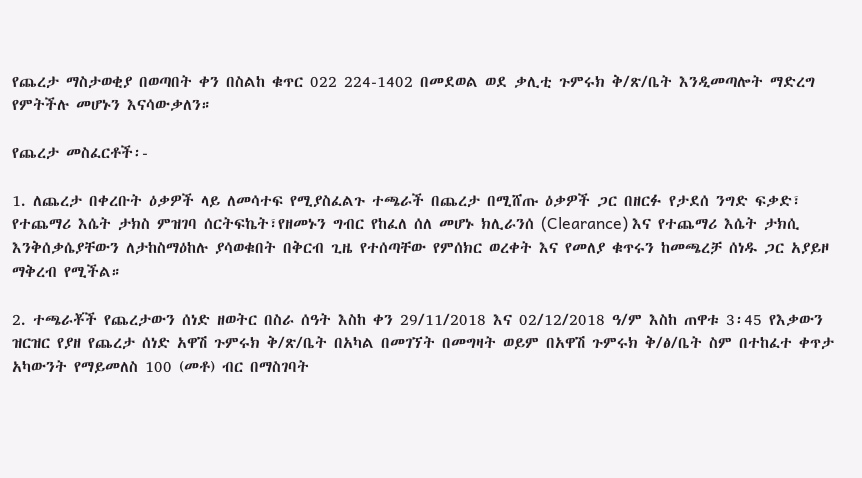የጨረታ ማስታወቂያ በወጣበት ቀን በስልከ ቁጥር 022 224-1402 በመደወል ወደ ቃሊቲ ጉምሩክ ቅ/ጽ/ቤት እንዲመጣሎት ማድረግ የምትችሉ መሆኑን እናሳውቃለን።

የጨረታ መስፈርቶች፡-

1. ለጨረታ በቀረቡት ዕቃዎች ላይ ለመሳተፍ የሚያስፈልጉ ተጫራች በጨረታ በሚሸጡ ዕቃዎች ጋር በዘርፉ የታደሰ ንግድ ፍቃድ፣ የተጨማሪ እሴት ታክስ ምዝገባ ሰርትፍኬት፣የዘመኑን ግብር የከፈለ ሰለ መሆኑ ክሊራንሰ (Clearance) እና የተጨማሪ እሴት ታክሲ እንቅሰቃሴያቸውን ለታከስማዕከሉ ያሳወቁበት በቅርብ ጊዜ የተሰጣቸው የምሰክር ወረቀት እና የመለያ ቁጥሩን ከመጫረቻ ሰነዱ ጋር አያይዞ ማቅረብ የሚችል።

2. ተጫራቾች የጨረታውን ሰነድ ዘወትር በስራ ሰዓት እስከ ቀን 29/11/2018 እና 02/12/2018 ዓ/ም እስከ ጠዋቱ 3፡45 የእቃውን ዝርዝር የያዘ የጨረታ ሰነድ አዋሽ ጉምሩክ ቅ/ጽ/ቤት በአካል በመገኘት በመግዛት ወይም በአዋሽ ጉምሩክ ቅ/ፅ/ቤት ስም በተከፈተ ቀጥታ አካውንት የማይመለስ 100 (መቶ) ብር በማስገባት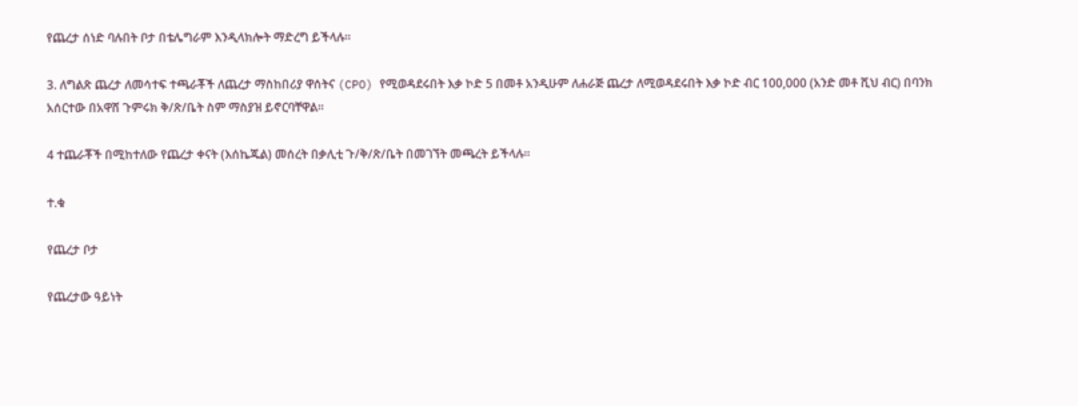የጨረታ ሰነድ ባሉበት ቦታ በቴሌግራም እንዲላክሎት ማድረግ ይችላሉ።

3. ለግልጽ ጨረታ ለመሳተፍ ተጫራቾች ለጨረታ ማስከበሪያ ዋሰትና (CPO) የሚወዳደሩበት እቃ ኮድ 5 በመቶ አንዲሁም ለሐራጅ ጨረታ ለሚወዳደሩበት እቃ ኮድ ብር 100,000 (አንድ መቶ ሺህ ብር) በባንክ አሰርተው በአዋሸ ጉምሩክ ቅ/ጽ/ቤት ስም ማስያዝ ይኖርባቸዋል።

4 ተጨራቾች በሚከተለው የጨረታ ቀናት (እሰኬጁል) መሰረት በቃሊቲ ጉ/ቅ/ጽ/ቤት በመገኘት መጫረት ይችላሉ።

ተ.ቁ

የጨረታ ቦታ

የጨረታው ዓይነት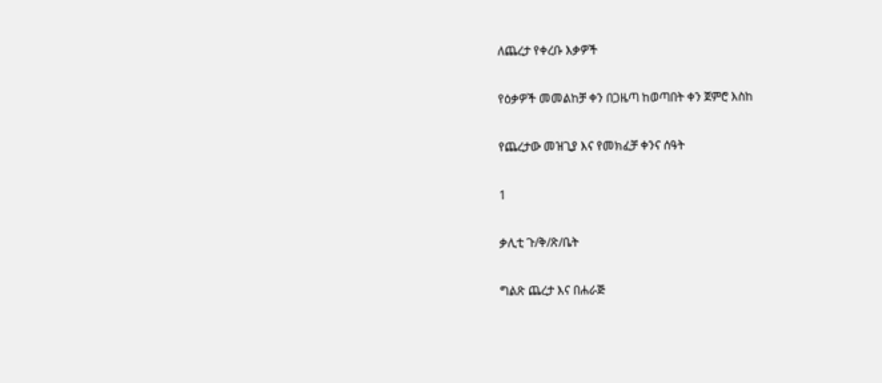ለጨረታ የቀረቡ እቃዎች

የዕቃዎች መመልከቻ ቀን በጋዜጣ ከወጣበት ቀን ጀምሮ እስከ

የጨረታው መዝጊያ እና የመክፈቻ ቀንና ሰዓት

1

ቃሊቲ ጉ/ቅ/ጽ/ቤት

ግልጽ ጨረታ እና በሐራጅ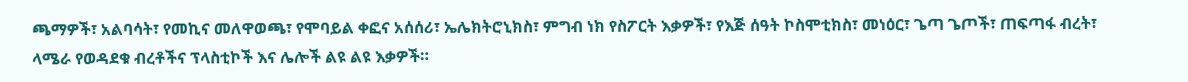ጫማዎች፣ አልባሳት፣ የመኪና መለዋወጫ፣ የሞባይል ቀፎና አሰሰሪ፣ ኤሌክትሮኒክስ፣ ምግብ ነክ የስፖርት እቃዎች፣ የእጅ ሰዓት ኮስሞቲክስ፣ መነዕር፣ ጌጣ ጌጦች፣ ጠፍጣፋ ብረት፣ ላሜራ የወዳደቁ ብረቶችና ፕላስቲኮች እና ሌሎች ልዩ ልዩ እቃዎች።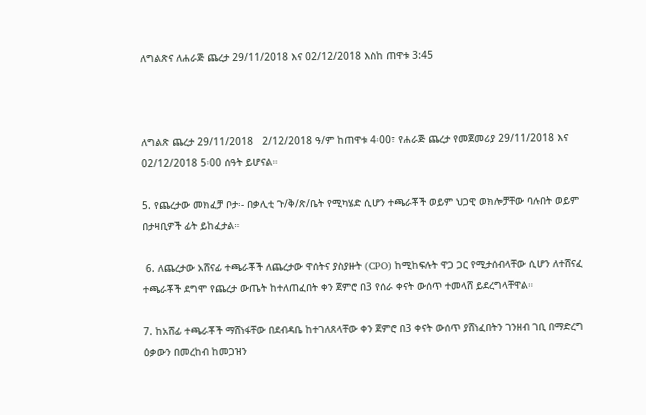ለግልጽና ለሐራጅ ጨረታ 29/11/2018 እና 02/12/2018 እስከ ጠዋቱ 3:45



ለግልጽ ጨረታ 29/11/2018   2/12/2018 ዓ/ም ከጠዋቱ 4፡00፣ የሐራጅ ጨረታ የመጀመሪያ 29/11/2018 እና 02/12/2018 5፡00 ሰዓት ይሆናል።

5. የጨረታው መክፈቻ ቦታ፡- በቃሊቲ ጉ/ቅ/ጽ/ቤት የሚካሄድ ሲሆን ተጫራቾች ወይም ህጋዊ ወክሎቻቸው ባሉበት ወይም በታዛቢዎች ፊት ይከፈታል።

 6. ለጨረታው አሸናፊ ተጫራቾች ለጨረታው ዋሰትና ያስያዙት (CPO) ከሚከፍሉት ዋጋ ጋር የሚታሰብላቸው ሲሆን ለተሸናፈ ተጫራቾች ደግሞ የጨረታ ውጤት ከተለጠፈበት ቀን ጀምሮ በ3 የሰራ ቀናት ውሰጥ ተመላሸ ይደረግላቸዋል።

7. ከአሸፊ ተጫራቾች ማሸነፋቸው በደብዳቤ ከተገለጸላቸው ቀን ጀምሮ በ3 ቀናት ውሰጥ ያሸነፈበትን ገንዘብ ገቢ በማድረግ ዕቃውን በመረከብ ከመጋዝን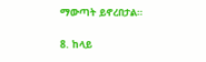ማውጣት ይኖረበታል።

8. ከላይ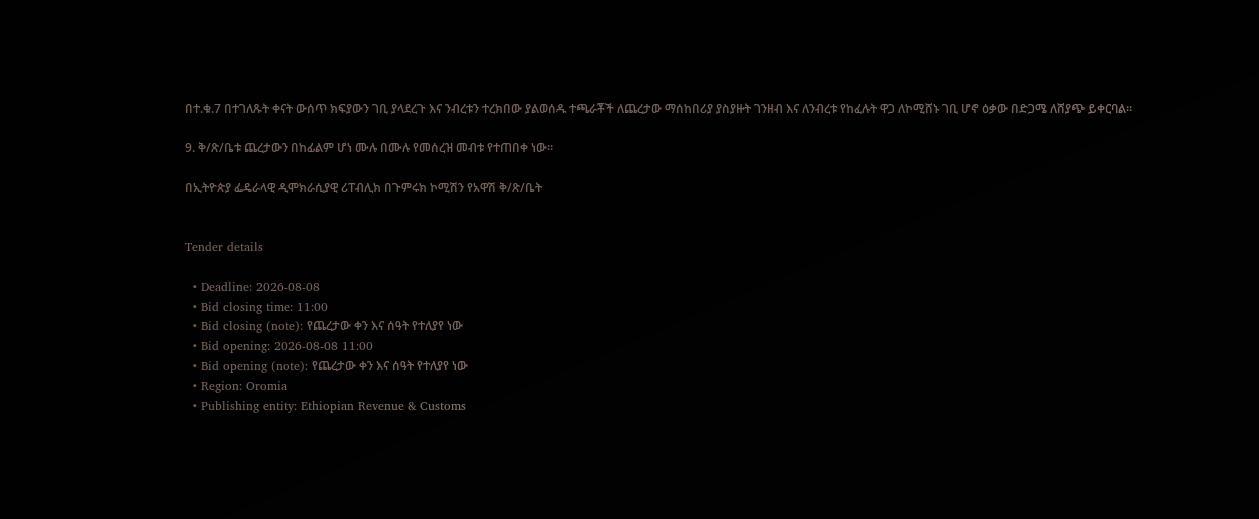በተ.ቁ.7 በተገለጹት ቀናት ውሰጥ ክፍያውን ገቢ ያላደረጉ እና ንብረቱን ተረክበው ያልወሰዱ ተጫራቾች ለጨረታው ማሰከበሪያ ያስያዙት ገንዘብ እና ለንብረቱ የከፈሉት ዋጋ ለኮሚሸኑ ገቢ ሆኖ ዕቃው በድጋሜ ለሸያጭ ይቀርባል።

9. ቅ/ጽ/ቤቱ ጨረታውን በከፊልም ሆነ ሙሉ በሙሉ የመሰረዝ መብቱ የተጠበቀ ነው።

በኢትዮጵያ ፌዴራላዊ ዲሞክራሲያዊ ሪፐብሊክ በጉምሩክ ኮሚሽን የአዋሽ ቅ/ጽ/ቤት


Tender details

  • Deadline: 2026-08-08
  • Bid closing time: 11:00
  • Bid closing (note): የጨረታው ቀን እና ሰዓት የተለያየ ነው
  • Bid opening: 2026-08-08 11:00
  • Bid opening (note): የጨረታው ቀን እና ሰዓት የተለያየ ነው
  • Region: Oromia
  • Publishing entity: Ethiopian Revenue & Customs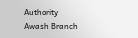Authority Awash Branch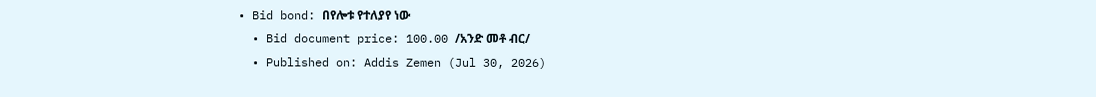• Bid bond: በየሎቱ የተለያየ ነው
  • Bid document price: 100.00 /አንድ መቶ ብር/
  • Published on: Addis Zemen (Jul 30, 2026)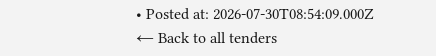• Posted at: 2026-07-30T08:54:09.000Z
← Back to all tenders